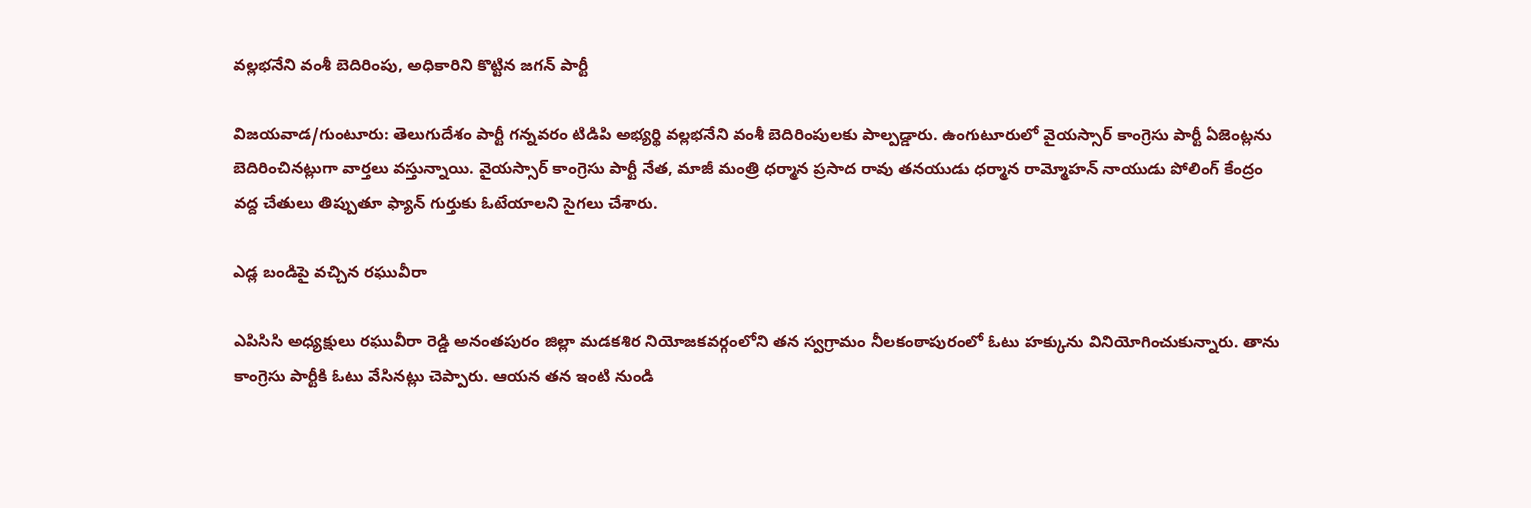వల్లభనేని వంశీ బెదిరింపు, అధికారిని కొట్టిన జగన్ పార్టీ

విజయవాడ/గుంటూరు: తెలుగుదేశం పార్టీ గన్నవరం టిడిపి అభ్యర్థి వల్లభనేని వంశీ బెదిరింపులకు పాల్పడ్డారు. ఉంగుటూరులో వైయస్సార్ కాంగ్రెసు పార్టీ ఏజెంట్లను బెదిరించినట్లుగా వార్తలు వస్తున్నాయి. వైయస్సార్ కాంగ్రెసు పార్టీ నేత, మాజీ మంత్రి ధర్మాన ప్రసాద రావు తనయుడు ధర్మాన రామ్మోహన్ నాయుడు పోలింగ్ కేంద్రం వద్ద చేతులు తిప్పుతూ ఫ్యాన్ గుర్తుకు ఓటేయాలని సైగలు చేశారు.

ఎడ్ల బండిపై వచ్చిన రఘువీరా

ఎపిసిసి అధ్యక్షులు రఘువీరా రెడ్డి అనంతపురం జిల్లా మడకశిర నియోజకవర్గంలోని తన స్వగ్రామం నీలకంఠాపురంలో ఓటు హక్కును వినియోగించుకున్నారు. తాను కాంగ్రెసు పార్టీకి ఓటు వేసినట్లు చెప్పారు. ఆయన తన ఇంటి నుండి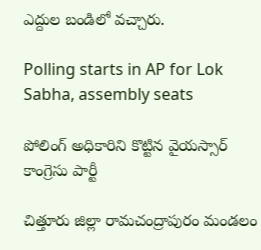ఎద్దుల బండిలో వచ్చారు.

Polling starts in AP for Lok Sabha, assembly seats

పోలింగ్ అధికారిని కొట్టిన వైయస్సార్ కాంగ్రెసు పార్టీ

చిత్తూరు జిల్లా రామచంద్రాపురం మండలం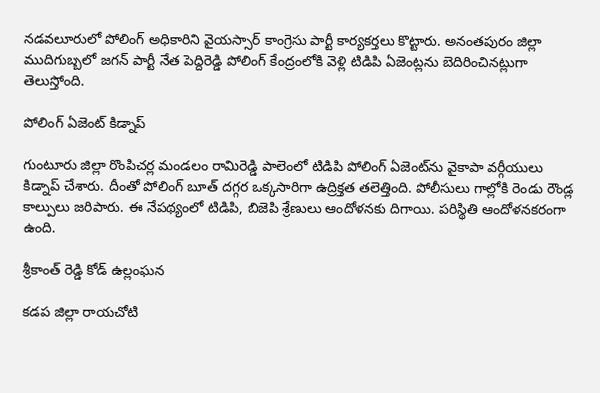నడవలూరులో పోలింగ్ అధికారిని వైయస్సార్ కాంగ్రెసు పార్టీ కార్యకర్తలు కొట్టారు. అనంతపురం జిల్లా ముదిగుబ్బలో జగన్ పార్టీ నేత పెద్దిరెడ్డి పోలింగ్ కేంద్రంలోకి వెళ్లి టిడిపి ఏజెంట్లను బెదిరించినట్లుగా తెలుస్తోంది.

పోలింగ్ ఏజెంట్ కిడ్నాప్

గుంటూరు జిల్లా రొంపిచర్ల మండలం రామిరెడ్డి పాలెంలో టిడిపి పోలింగ్ ఏజెంట్‌ను వైకాపా వర్గీయులు కిడ్నాప్ చేశారు. దీంతో పోలింగ్ బూత్ దగ్గర ఒక్కసారిగా ఉద్రిక్తత తలెత్తింది. పోలీసులు గాల్లోకి రెండు రౌండ్ల కాల్పులు జరిపారు. ఈ నేపథ్యంలో టిడిపి, బిజెపి శ్రేణులు ఆందోళనకు దిగాయి. పరిస్థితి ఆందోళనకరంగా ఉంది.

శ్రీకాంత్ రెడ్డి కోడ్ ఉల్లంఘన

కడప జిల్లా రాయచోటి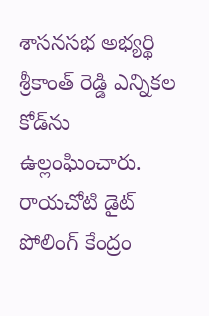శాసనసభ అభ్యర్థి శ్రీకాంత్ రెడ్డి ఎన్నికల కోడ్‌ను ఉల్లంఘించారు. రాయచోటి డైట్ పోలింగ్ కేంద్రం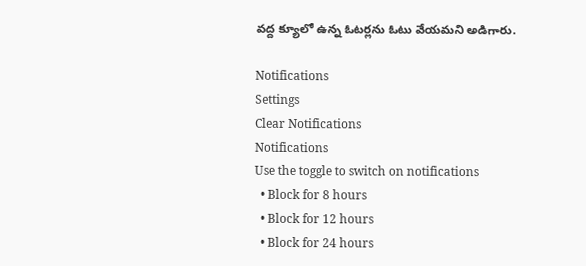వద్ద క్యూలో ఉన్న ఓటర్లను ఓటు వేయమని అడిగారు.

Notifications
Settings
Clear Notifications
Notifications
Use the toggle to switch on notifications
  • Block for 8 hours
  • Block for 12 hours
  • Block for 24 hours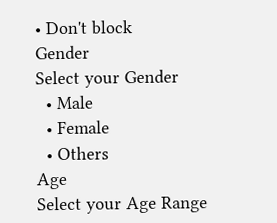• Don't block
Gender
Select your Gender
  • Male
  • Female
  • Others
Age
Select your Age Range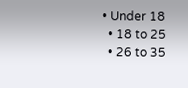• Under 18
  • 18 to 25
  • 26 to 35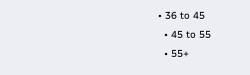• 36 to 45
  • 45 to 55
  • 55+